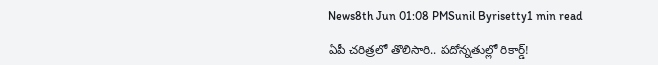News8th Jun 01:08 PMSunil Byrisetty1 min read

ఏపీ చరిత్రలో తొలిసారి.. పదోన్నతుల్లో రికార్డ్!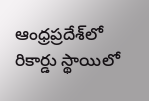ఆంధ్రప్రదేశ్‌లో రికార్డు స్థాయిలో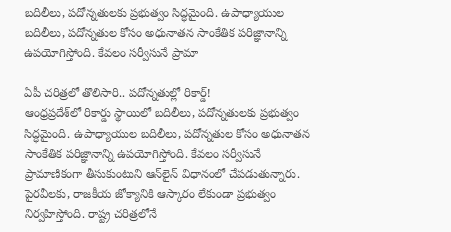బదిలీలు, పదోన్నతులకు ప్రభుత్వం సిద్ధమైంది. ఉపాధ్యాయుల బదిలీలు, పదోన్నతుల కోసం అధునాతన సాంకేతిక పరిజ్ఞానాన్ని ఉపయోగిస్తోంది. కేవలం సర్వీసునే ప్రామా

ఏపీ చరిత్రలో తొలిసారి.. పదోన్నతుల్లో రికార్డ్!
ఆంధ్రప్రదేశ్‌లో రికార్డు స్థాయిలో బదిలీలు, పదోన్నతులకు ప్రభుత్వం సిద్ధమైంది. ఉపాధ్యాయుల బదిలీలు, పదోన్నతుల కోసం అధునాతన సాంకేతిక పరిజ్ఞానాన్ని ఉపయోగిస్తోంది. కేవలం సర్వీసునే ప్రామాణికంగా తీసుకుంటుని ఆన్‌లైన్ విధానంలో చేపడుతున్నారు. పైరవీలకు, రాజకీయ జోక్యానికి ఆస్కారం లేకుండా ప్రభుత్వం నిర్వహిస్తోంది. రాష్ట్ర చరిత్రలోనే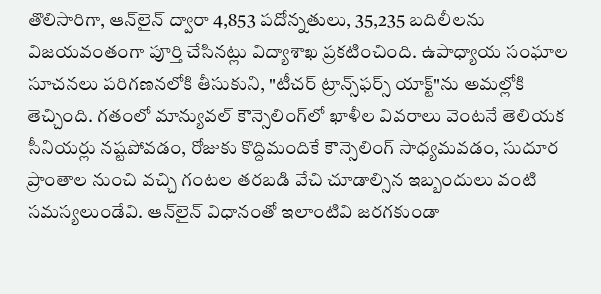తొలిసారిగా, ఆన్‌లైన్ ద్వారా 4,853 పదోన్నతులు, 35,235 బదిలీలను విజయవంతంగా పూర్తి చేసినట్లు విద్యాశాఖ ప్రకటించింది. ఉపాధ్యాయ సంఘాల సూచనలు పరిగణనలోకి తీసుకుని, "టీచర్ ట్రాన్స్‌ఫర్స్ యాక్ట్"ను అమల్లోకి తెచ్చింది. గతంలో మాన్యువల్ కౌన్సెలింగ్‌లో ఖాళీల వివరాలు వెంటనే తెలియక సీనియర్లు నష్టపోవడం, రోజుకు కొద్దిమందికే కౌన్సెలింగ్ సాధ్యమవడం, సుదూర ప్రాంతాల నుంచి వచ్చి గంటల తరబడి వేచి చూడాల్సిన ఇబ్బందులు వంటి సమస్యలుండేవి. ఆన్‌లైన్ విధానంతో ఇలాంటివి జరగకుండా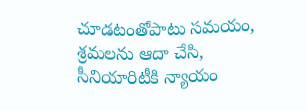చూడటంతోపాటు సమయం, శ్రమలను ఆదా చేసి, సీనియారిటీకి న్యాయం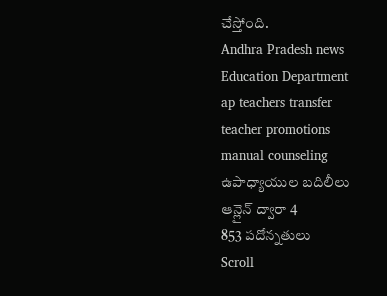చేస్తోంది.
Andhra Pradesh news
Education Department
ap teachers transfer
teacher promotions
manual counseling
ఉపాధ్యాయుల బదిలీలు
ఆన్లైన్ ద్వారా 4
853 పదోన్నతులు
Scroll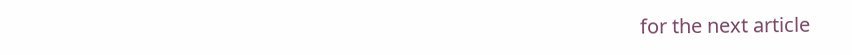for the next article